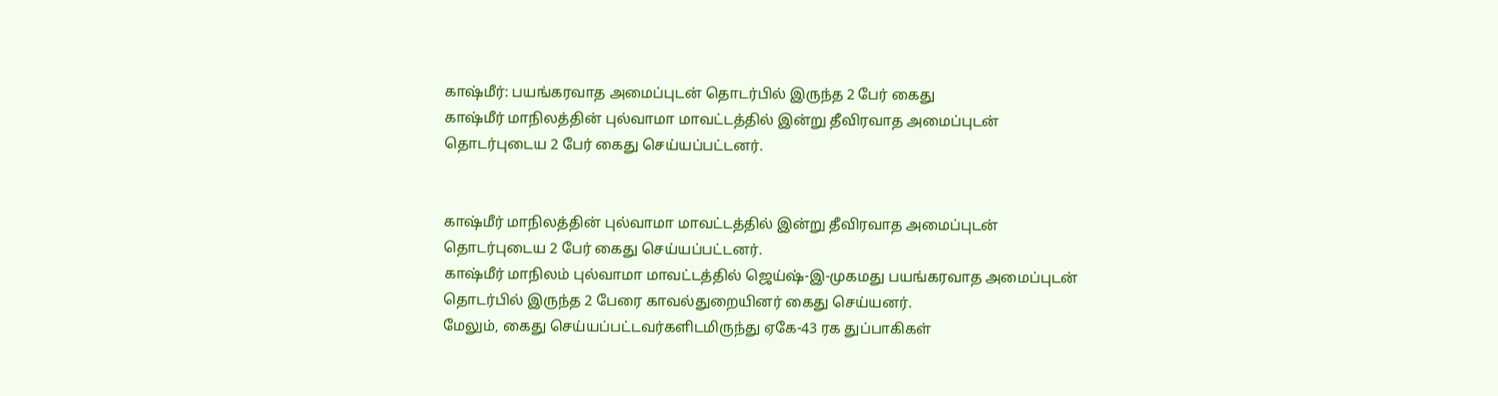காஷ்மீர்: பயங்கரவாத அமைப்புடன் தொடர்பில் இருந்த 2 பேர் கைது
காஷ்மீர் மாநிலத்தின் புல்வாமா மாவட்டத்தில் இன்று தீவிரவாத அமைப்புடன் தொடர்புடைய 2 பேர் கைது செய்யப்பட்டனர்.


காஷ்மீர் மாநிலத்தின் புல்வாமா மாவட்டத்தில் இன்று தீவிரவாத அமைப்புடன் தொடர்புடைய 2 பேர் கைது செய்யப்பட்டனர்.
காஷ்மீர் மாநிலம் புல்வாமா மாவட்டத்தில் ஜெய்ஷ்-இ-முகமது பயங்கரவாத அமைப்புடன் தொடர்பில் இருந்த 2 பேரை காவல்துறையினர் கைது செய்யனர்.
மேலும், கைது செய்யப்பட்டவர்களிடமிருந்து ஏகே-43 ரக துப்பாகிகள்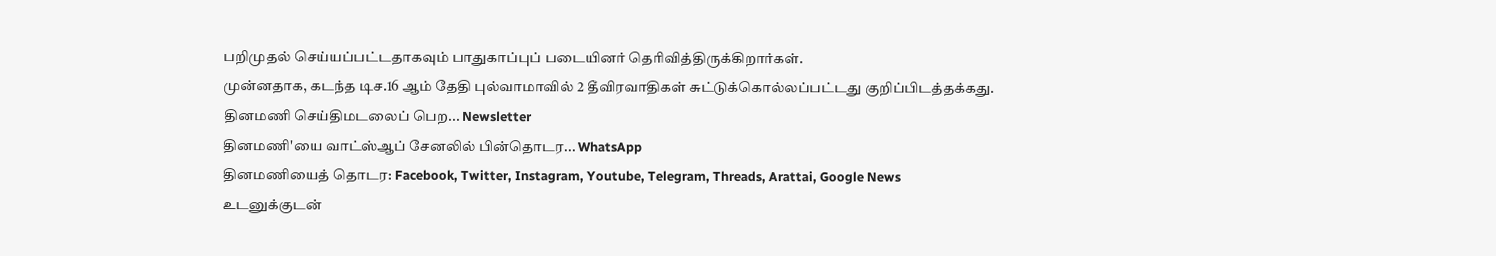பறிமுதல் செய்யப்பட்டதாகவும் பாதுகாப்புப் படையினர் தெரிவித்திருக்கிறார்கள்.
முன்னதாக, கடந்த டிச.16 ஆம் தேதி புல்வாமாவில் 2 தீவிரவாதிகள் சுட்டுக்கொல்லப்பட்டது குறிப்பிடத்தக்கது.
தினமணி செய்திமடலைப் பெற... Newsletter
தினமணி'யை வாட்ஸ்ஆப் சேனலில் பின்தொடர... WhatsApp
தினமணியைத் தொடர: Facebook, Twitter, Instagram, Youtube, Telegram, Threads, Arattai, Google News
உடனுக்குடன்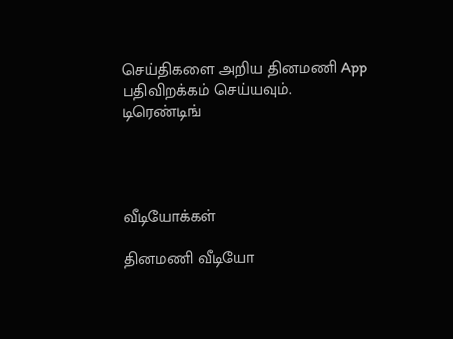செய்திகளை அறிய தினமணி App பதிவிறக்கம் செய்யவும்.
டிரெண்டிங்




வீடியோக்கள்

தினமணி வீடியோ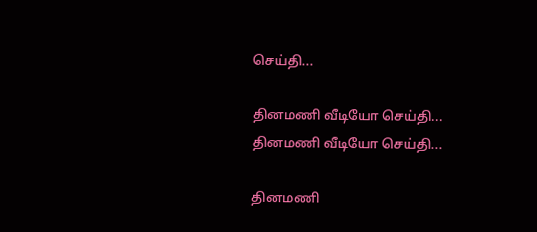செய்தி...

தினமணி வீடியோ செய்தி...
தினமணி வீடியோ செய்தி...

தினமணி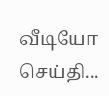வீடியோ செய்தி...